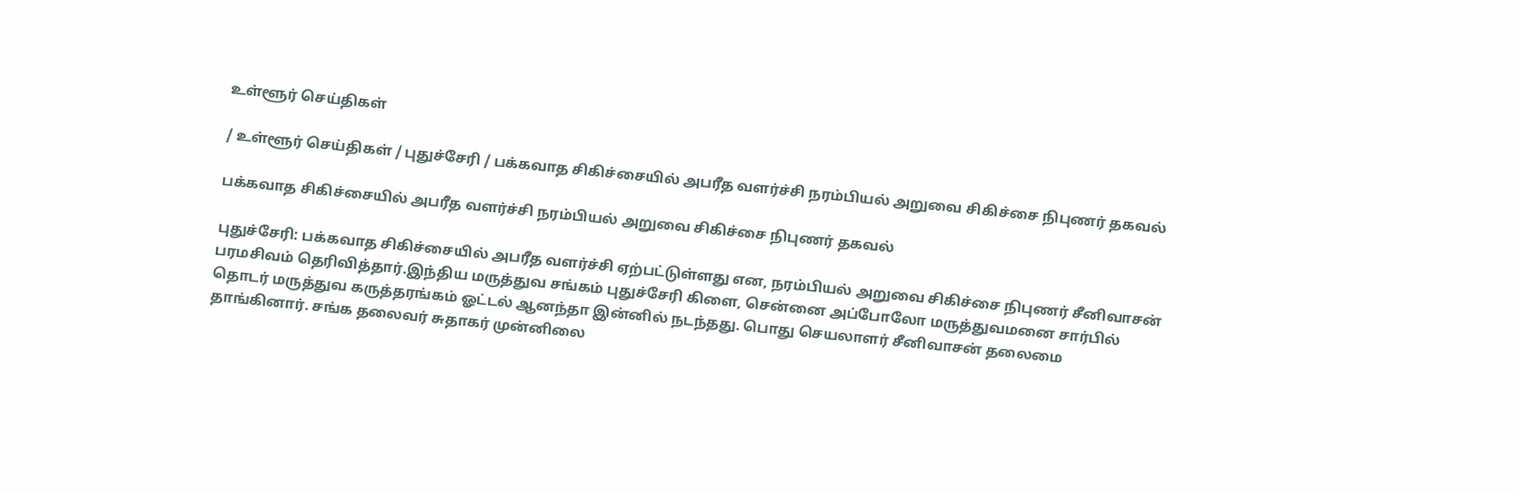உள்ளூர் செய்திகள்

/ உள்ளூர் செய்திகள் / புதுச்சேரி / பக்கவாத சிகிச்சையில் அபரீத வளர்ச்சி நரம்பியல் அறுவை சிகிச்சை நிபுணர் தகவல்

பக்கவாத சிகிச்சையில் அபரீத வளர்ச்சி நரம்பியல் அறுவை சிகிச்சை நிபுணர் தகவல்

புதுச்சேரி: பக்கவாத சிகிச்சையில் அபரீத வளர்ச்சி ஏற்பட்டுள்ளது என, நரம்பியல் அறுவை சிகிச்சை நிபுணர் சீனிவாசன் பரமசிவம் தெரிவித்தார்.இந்திய மருத்துவ சங்கம் புதுச்சேரி கிளை, சென்னை அப்போலோ மருத்துவமனை சார்பில் தொடர் மருத்துவ கருத்தரங்கம் ஓட்டல் ஆனந்தா இன்னில் நடந்தது. பொது செயலாளர் சீனிவாசன் தலைமை தாங்கினார். சங்க தலைவர் சுதாகர் முன்னிலை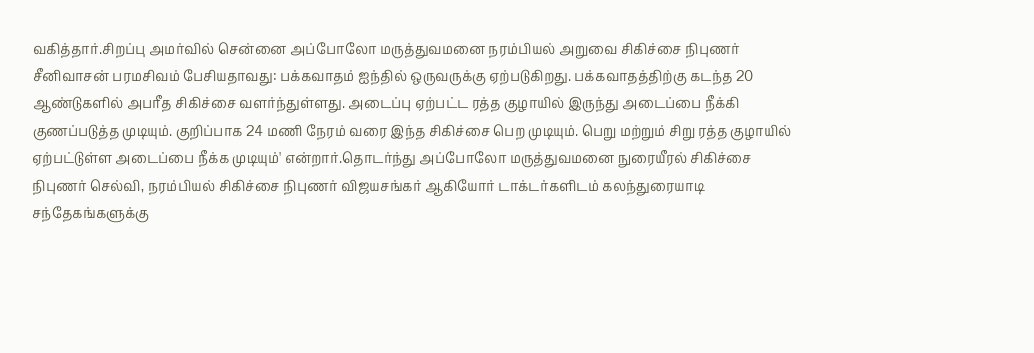வகித்தார்.சிறப்பு அமர்வில் சென்னை அப்போலோ மருத்துவமனை நரம்பியல் அறுவை சிகிச்சை நிபுணர் சீனிவாசன் பரமசிவம் பேசியதாவது: பக்கவாதம் ஐந்தில் ஒருவருக்கு ஏற்படுகிறது. பக்கவாதத்திற்கு கடந்த 20 ஆண்டுகளில் அபரீத சிகிச்சை வளர்ந்துள்ளது. அடைப்பு ஏற்பட்ட ரத்த குழாயில் இருந்து அடைப்பை நீக்கி குணப்படுத்த முடியும். குறிப்பாக 24 மணி நேரம் வரை இந்த சிகிச்சை பெற முடியும். பெறு மற்றும் சிறு ரத்த குழாயில் ஏற்பட்டுள்ள அடைப்பை நீக்க முடியும்' என்றார்.தொடர்ந்து அப்போலோ மருத்துவமனை நுரையீரல் சிகிச்சை நிபுணர் செல்வி, நரம்பியல் சிகிச்சை நிபுணர் விஜயசங்கர் ஆகியோர் டாக்டர்களிடம் கலந்துரையாடி சந்தேகங்களுக்கு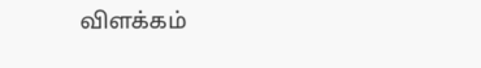விளக்கம்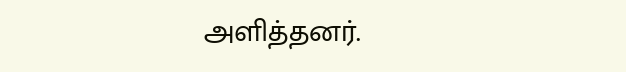அளித்தனர்.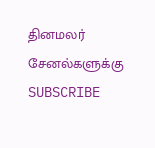தினமலர் சேனல்களுக்கு SUBSCRIBE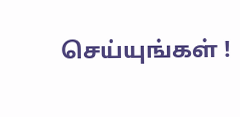செய்யுங்கள் !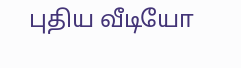புதிய வீடியோ